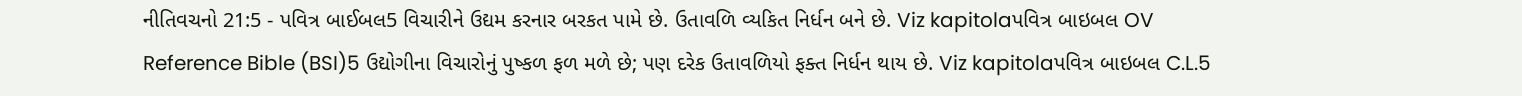નીતિવચનો 21:5 - પવિત્ર બાઈબલ5 વિચારીને ઉદ્યમ કરનાર બરકત પામે છે. ઉતાવળિ વ્યકિત નિર્ધન બને છે. Viz kapitolaપવિત્ર બાઇબલ OV Reference Bible (BSI)5 ઉદ્યોગીના વિચારોનું પુષ્કળ ફળ મળે છે; પણ દરેક ઉતાવળિયો ફક્ત નિર્ધન થાય છે. Viz kapitolaપવિત્ર બાઇબલ C.L.5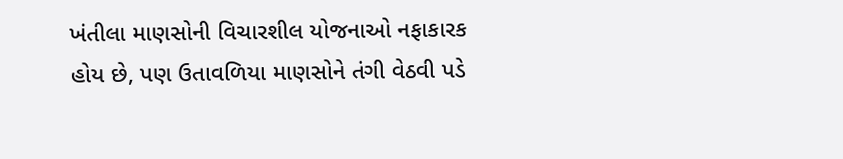ખંતીલા માણસોની વિચારશીલ યોજનાઓ નફાકારક હોય છે, પણ ઉતાવળિયા માણસોને તંગી વેઠવી પડે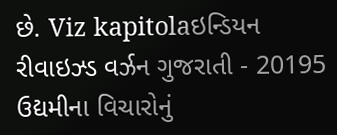છે. Viz kapitolaઇન્ડિયન રીવાઇઝ્ડ વર્ઝન ગુજરાતી - 20195 ઉદ્યમીના વિચારોનું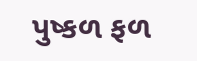પુષ્કળ ફળ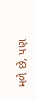મળે છે, પણ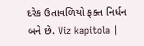દરેક ઉતાવળિયો ફક્ત નિર્ધન બને છે. Viz kapitola |